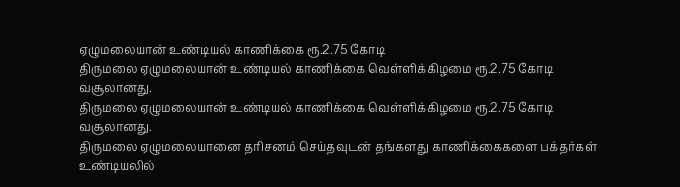ஏழுமலையான் உண்டியல் காணிக்கை ரூ.2.75 கோடி
திருமலை ஏழுமலையான் உண்டியல் காணிக்கை வெள்ளிக்கிழமை ரூ.2.75 கோடி வசூலானது.
திருமலை ஏழுமலையான் உண்டியல் காணிக்கை வெள்ளிக்கிழமை ரூ.2.75 கோடி வசூலானது.
திருமலை ஏழுமலையானை தரிசனம் செய்தவுடன் தங்களது காணிக்கைகளை பக்தர்கள் உண்டியலில்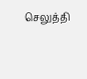செலுத்தி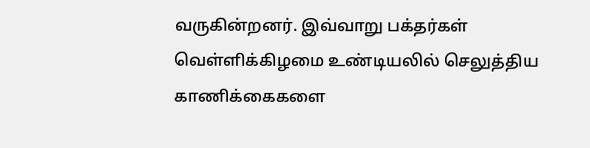வருகின்றனர். இவ்வாறு பக்தர்கள் வெள்ளிக்கிழமை உண்டியலில் செலுத்திய காணிக்கைகளை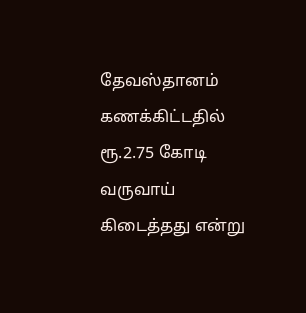தேவஸ்தானம் கணக்கிட்டதில் ரூ.2.75 கோடி வருவாய் கிடைத்தது என்று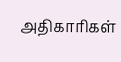அதிகாரிகள்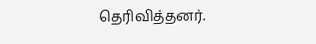தெரிவித்தனர்.